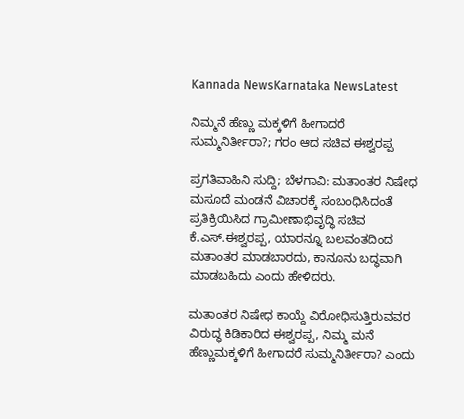Kannada NewsKarnataka NewsLatest

ನಿಮ್ಮನೆ ಹೆಣ್ಣು ಮಕ್ಕಳಿಗೆ ಹೀಗಾದರೆ ಸುಮ್ಮನಿರ್ತೀರಾ?; ಗರಂ ಆದ ಸಚಿವ ಈಶ್ವರಪ್ಪ

ಪ್ರಗತಿವಾಹಿನಿ ಸುದ್ದಿ; ಬೆಳಗಾವಿ: ಮತಾಂತರ ನಿಷೇಧ ಮಸೂದೆ ಮಂಡನೆ ವಿಚಾರಕ್ಕೆ ಸಂಬಂಧಿಸಿದಂತೆ ಪ್ರತಿಕ್ರಿಯಿಸಿದ ಗ್ರಾಮೀಣಾಭಿವೃದ್ಧಿ ಸಚಿವ ಕೆ.ಎಸ್.ಈಶ್ವರಪ್ಪ, ಯಾರನ್ನೂ ಬಲವಂತದಿಂದ ಮತಾಂತರ ಮಾಡಬಾರದು, ಕಾನೂನು ಬದ್ಧವಾಗಿ ಮಾಡಬಹಿದು ಎಂದು ಹೇಳಿದರು.

ಮತಾಂತರ ನಿಷೇಧ ಕಾಯ್ದೆ ವಿರೋಧಿಸುತ್ತಿರುವವರ ವಿರುದ್ಧ ಕಿಡಿಕಾರಿದ ಈಶ್ವರಪ್ಪ, ನಿಮ್ಮ ಮನೆ ಹೆಣ್ಣುಮಕ್ಕಳಿಗೆ ಹೀಗಾದರೆ ಸುಮ್ಮನಿರ್ತೀರಾ? ಎಂದು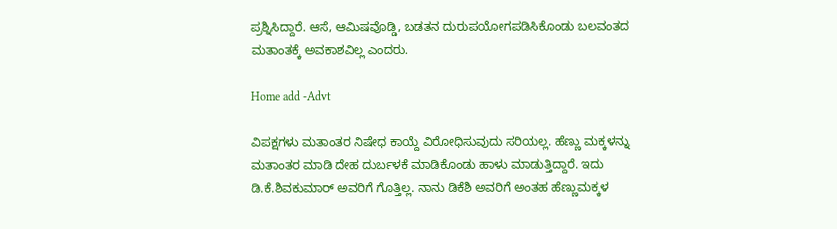ಪ್ರಶ್ನಿಸಿದ್ದಾರೆ. ಆಸೆ, ಆಮಿಷವೊಡ್ಡಿ, ಬಡತನ ದುರುಪಯೋಗಪಡಿಸಿಕೊಂಡು ಬಲವಂತದ ಮತಾಂತಕ್ಕೆ ಅವಕಾಶವಿಲ್ಲ ಎಂದರು.

Home add -Advt

ವಿಪಕ್ಷಗಳು ಮತಾಂತರ ನಿಷೇಧ ಕಾಯ್ದೆ ವಿರೋಧಿಸುವುದು ಸರಿಯಲ್ಲ. ಹೆಣ್ಣು ಮಕ್ಕಳನ್ನು ಮತಾಂತರ ಮಾಡಿ ದೇಹ ದುರ್ಬಳಕೆ ಮಾಡಿಕೊಂಡು ಹಾಳು ಮಾಡುತ್ತಿದ್ದಾರೆ. ಇದು ಡಿ.ಕೆ.ಶಿವಕುಮಾರ್ ಅವರಿಗೆ ಗೊತ್ತಿಲ್ಲ. ನಾನು ಡಿಕೆಶಿ ಅವರಿಗೆ ಅಂತಹ ಹೆಣ್ಣುಮಕ್ಕಳ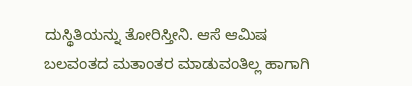ದುಸ್ಥಿತಿಯನ್ನು ತೋರಿಸ್ತೀನಿ. ಆಸೆ ಆಮಿಷ ಬಲವಂತದ ಮತಾಂತರ ಮಾಡುವಂತಿಲ್ಲ ಹಾಗಾಗಿ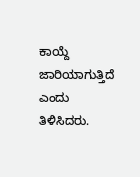ಕಾಯ್ದೆ ಜಾರಿಯಾಗುತ್ತಿದೆ ಎಂದು ತಿಳಿಸಿದರು.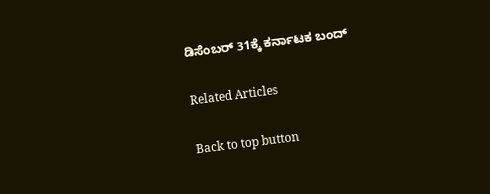ಡಿಸೆಂಬರ್ 31ಕ್ಕೆ ಕರ್ನಾಟಕ ಬಂದ್

Related Articles

Back to top button